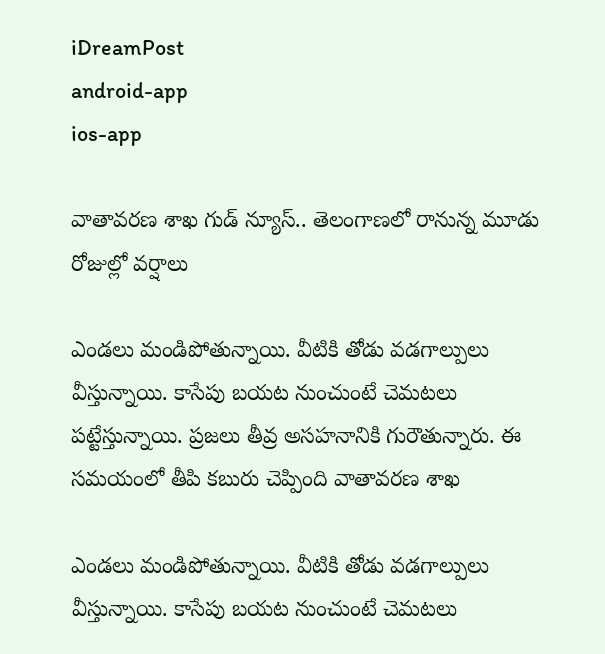iDreamPost
android-app
ios-app

వాతావరణ శాఖ గుడ్ న్యూస్.. తెలంగాణలో రానున్న మూడు రోజుల్లో వర్షాలు

ఎండలు మండిపోతున్నాయి. వీటికి తోడు వడగాల్పులు వీస్తున్నాయి. కాసేపు బయట నుంచుంటే చెమటలు పట్టేస్తున్నాయి. ప్రజలు తీవ్ర అసహనానికి గురౌతున్నారు. ఈ సమయంలో తీపి కబురు చెప్పింది వాతావరణ శాఖ

ఎండలు మండిపోతున్నాయి. వీటికి తోడు వడగాల్పులు వీస్తున్నాయి. కాసేపు బయట నుంచుంటే చెమటలు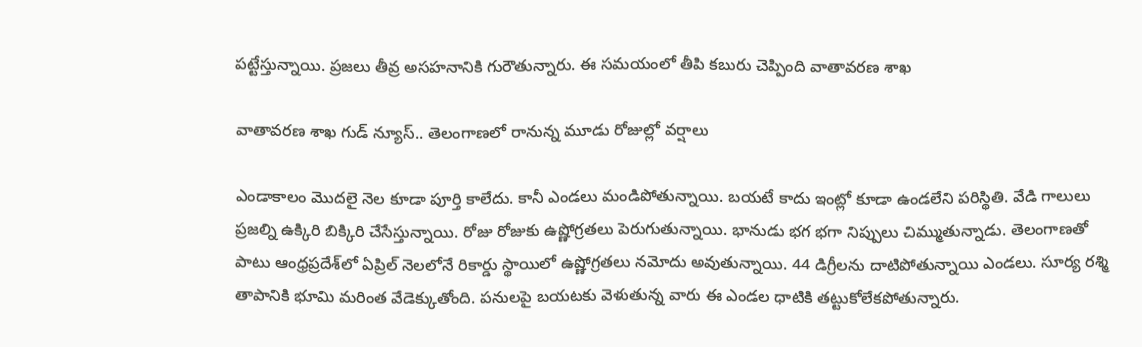పట్టేస్తున్నాయి. ప్రజలు తీవ్ర అసహనానికి గురౌతున్నారు. ఈ సమయంలో తీపి కబురు చెప్పింది వాతావరణ శాఖ

వాతావరణ శాఖ గుడ్ న్యూస్.. తెలంగాణలో రానున్న మూడు రోజుల్లో వర్షాలు

ఎండాకాలం మొదలై నెల కూడా పూర్తి కాలేదు. కానీ ఎండలు మండిపోతున్నాయి. బయటే కాదు ఇంట్లో కూడా ఉండలేని పరిస్థితి. వేడి గాలులు ప్రజల్ని ఉక్కిరి బిక్కిరి చేసేస్తున్నాయి. రోజు రోజుకు ఉష్ణోగ్రతలు పెరుగుతున్నాయి. భానుడు భగ భగా నిప్పులు చిమ్ముతున్నాడు. తెలంగాణతో పాటు ఆంధ్రప్రదేశ్‌లో ఏప్రిల్ నెలలోనే రికార్డు స్థాయిలో ఉష్ణోగ్రతలు నమోదు అవుతున్నాయి. 44 డిగ్రీలను దాటిపోతున్నాయి ఎండలు. సూర్య రశ్మి తాపానికి భూమి మరింత వేడెక్కుతోంది. పనులపై బయటకు వెళుతున్న వారు ఈ ఎండల ధాటికి తట్టుకోలేకపోతున్నారు.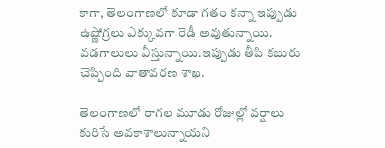కాగా, తెలంగాణలో కూడా గతం కన్నా ఇప్పుడు ఉష్ణోగ్రలు ఎక్కువగా రెడీ అవుతున్నాయి. వడగాలులు వీస్తున్నాయి.ఇప్పుడు తీపి కబురు చెప్పింది వాతావరణ శాఖ.

తెలంగాణలో రాగల మూడు రోజుల్లో వర్షాలు కురిసే అవకాశాలున్నాయని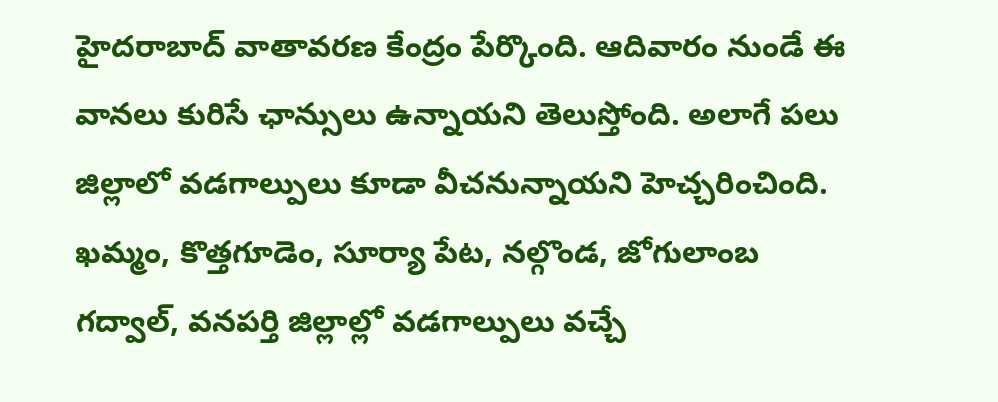హైదరాబాద్ వాతావరణ కేంద్రం పేర్కొంది. ఆదివారం నుండే ఈ వానలు కురిసే ఛాన్సులు ఉన్నాయని తెలుస్తోంది. అలాగే పలు జిల్లాలో వడగాల్పులు కూడా వీచనున్నాయని హెచ్చరించింది. ఖమ్మం, కొత్తగూడెం, సూర్యా పేట, నల్గొండ, జోగులాంబ గద్వాల్, వనపర్తి జిల్లాల్లో వడగాల్పులు వచ్చే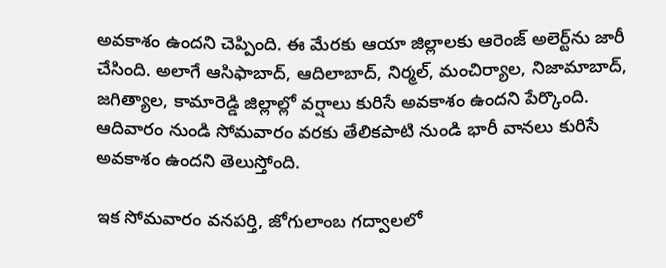అవకాశం ఉందని చెప్పింది. ఈ మేరకు ఆయా జిల్లాలకు ఆరెంజ్‌ అలెర్ట్‌ను జారీ చేసింది. అలాగే ఆసిఫాబాద్, ఆదిలాబాద్‌, నిర్మల్, మంచిర్యాల, నిజామాబాద్‌, జగిత్యాల, కామారెడ్డి జిల్లాల్లో వర్షాలు కురిసే అవకాశం ఉందని పేర్కొంది. ఆదివారం నుండి సోమవారం వరకు తేలికపాటి నుండి భారీ వానలు కురిసే అవకాశం ఉందని తెలుస్తోంది.

ఇక సోమవారం వనపర్తి, జోగులాంబ గద్వాలలో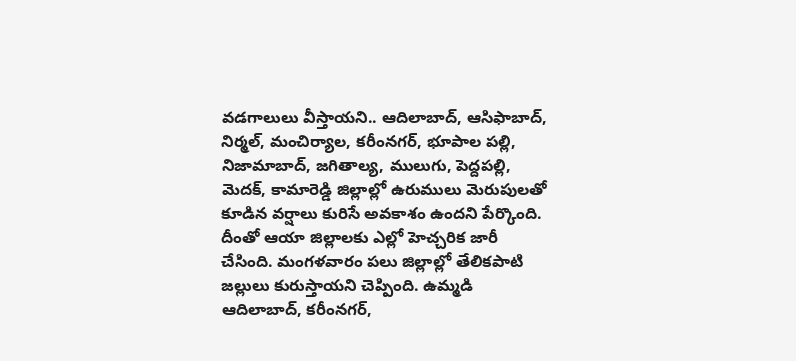వడగాలులు వీస్తాయని.. ఆదిలాబాద్‌, ఆసిఫాబాద్‌, నిర్మల్‌, మంచిర్యాల, కరీంనగర్, భూపాల పల్లి, నిజామాబాద్‌, జగితాల్య, ములుగు, పెద్దపల్లి, మెదక్‌, కామారెడ్డి జిల్లాల్లో ఉరుములు మెరుపులతో కూడిన వర్షాలు కురిసే అవకాశం ఉందని పేర్కొంది. దీంతో ఆయా జిల్లాలకు ఎల్లో హెచ్చరిక జారీ చేసింది. మంగళవారం పలు జిల్లాల్లో తేలికపాటి జల్లులు కురుస్తాయని చెప్పింది. ఉమ్మడి ఆదిలాబాద్‌, కరీంనగర్‌,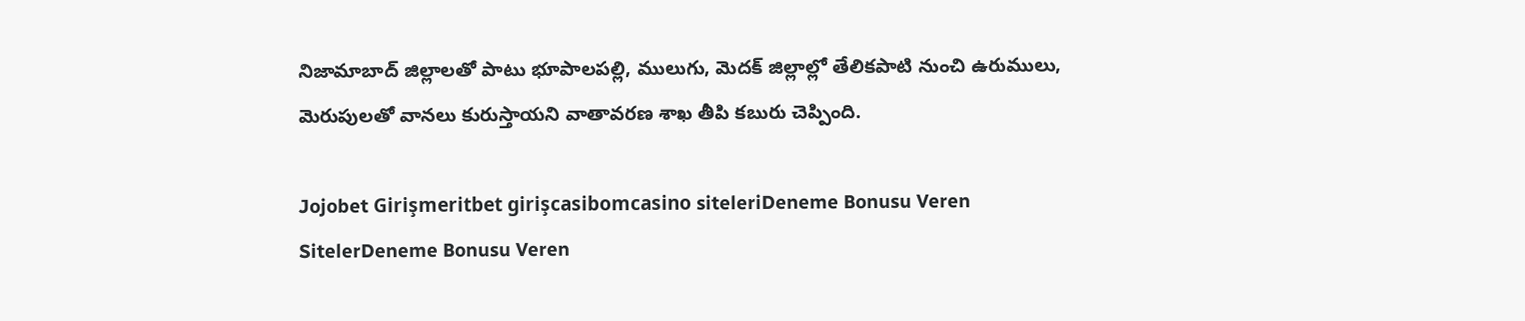నిజామాబాద్‌ జిల్లాలతో పాటు భూపాలపల్లి, ములుగు, మెదక్‌ జిల్లాల్లో తేలికపాటి నుంచి ఉరుములు, మెరుపులతో వానలు కురుస్తాయని వాతావరణ శాఖ తీపి కబురు చెప్పింది.

Jojobet Girişmeritbet girişcasibomcasino siteleriDeneme Bonusu Veren SitelerDeneme Bonusu Veren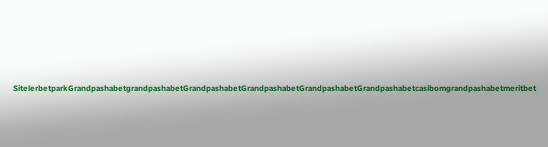SitelerbetparkGrandpashabetgrandpashabetGrandpashabetGrandpashabetGrandpashabetGrandpashabetcasibomgrandpashabetmeritbet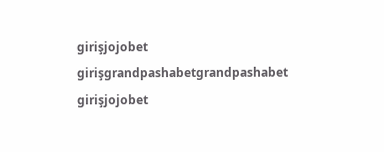girişjojobet girişgrandpashabetgrandpashabet girişjojobet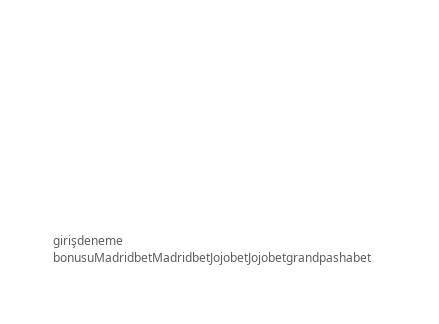girişdeneme bonusuMadridbetMadridbetJojobetJojobetgrandpashabet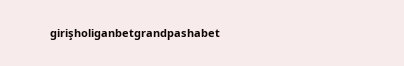girişholiganbetgrandpashabet